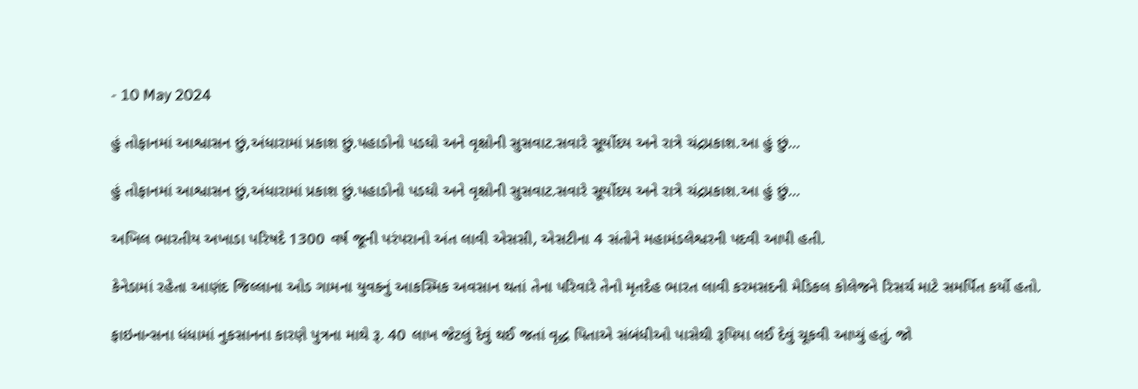- 10 May 2024

હું તોફાનમાં આશ્વાસન છું,અંધારામાં પ્રકાશ છું.પહાડોનો પડઘો અને વૃક્ષોની સુસવાટ.સવારે સૂર્યોદય અને રાત્રે ચંદ્રપ્રકાશ.આ હું છું...

હું તોફાનમાં આશ્વાસન છું,અંધારામાં પ્રકાશ છું.પહાડોનો પડઘો અને વૃક્ષોની સુસવાટ.સવારે સૂર્યોદય અને રાત્રે ચંદ્રપ્રકાશ.આ હું છું...

અખિલ ભારતીય અખાડા પરિષદે 1300 વર્ષ જૂની પરંપરાનો અંત લાવી એસસી, એસટીના 4 સંતોને મહામંડલેશ્વરની પદવી આપી હતી.

કેનેડામાં રહેતા આણંદ જિલ્લાના ઓડ ગામના યુવકનું આકસ્મિક અવસાન થતાં તેના પરિવારે તેનો મૃતદેહ ભારત લાવી કરમસદની મેડિકલ કોલેજને રિસર્ચ માટે સમર્પિત કર્યો હતો.

ફાઇનાન્સના ધંધામાં નુકસાનના કારણે પુત્રના માથે રૂ. 40 લાખ જેટલું દેવું થઈ જતાં વૃદ્ધ પિતાએ સંબંધીઓ પાસેથી રૂપિયા લઈ દેવું ચૂકવી આપ્યું હતું. જો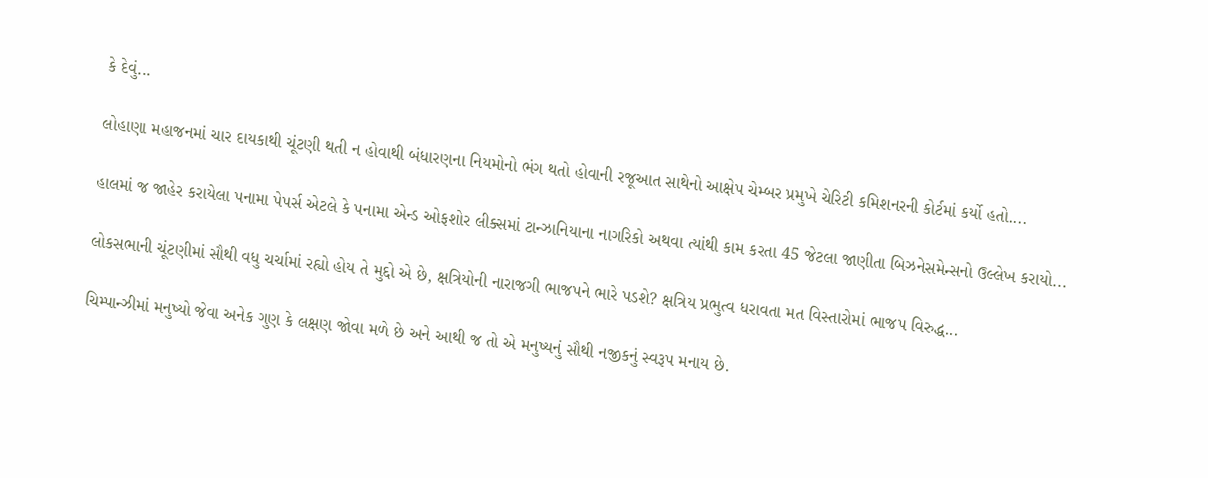કે દેવું...

લોહાણા મહાજનમાં ચાર દાયકાથી ચૂંટણી થતી ન હોવાથી બંધારણના નિયમોનો ભંગ થતો હોવાની રજૂઆત સાથેનો આક્ષેપ ચેમ્બર પ્રમુખે ચેરિટી કમિશનરની કોર્ટમાં કર્યો હતો....

હાલમાં જ જાહેર કરાયેલા પનામા પેપર્સ એટલે કે પનામા એન્ડ ઓફશોર લીક્સમાં ટાન્ઝાનિયાના નાગરિકો અથવા ત્યાંથી કામ કરતા 45 જેટલા જાણીતા બિઝનેસમેન્સનો ઉલ્લેખ કરાયો...

લોકસભાની ચૂંટણીમાં સૌથી વધુ ચર્ચામાં રહ્યો હોય તે મુદ્દો એ છે, ક્ષત્રિયોની નારાજગી ભાજપને ભારે પડશે? ક્ષત્રિય પ્રભુત્વ ધરાવતા મત વિસ્તારોમાં ભાજપ વિરુદ્ધ...

ચિમ્પાન્ઝીમાં મનુષ્યો જેવા અનેક ગુણ કે લક્ષણ જોવા મળે છે અને આથી જ તો એ મનુષ્યનું સૌથી નજીકનું સ્વરૂપ મનાય છે.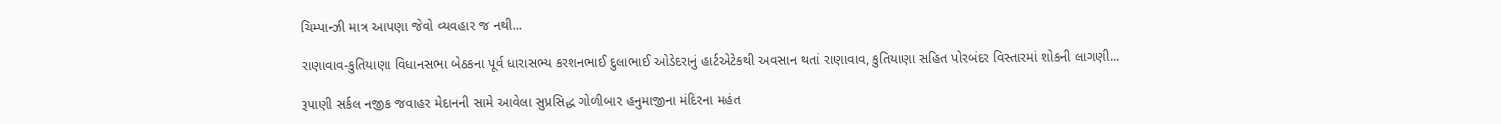ચિમ્પાન્ઝી માત્ર આપણા જેવો વ્યવહાર જ નથી...

રાણાવાવ-કુતિયાણા વિધાનસભા બેઠકના પૂર્વ ધારાસભ્ય કરશનભાઈ દુલાભાઈ ઓડેદરાનું હાર્ટએટેકથી અવસાન થતાં રાણાવાવ, કુતિયાણા સહિત પોરબંદર વિસ્તારમાં શોકની લાગણી...

રૂપાણી સર્કલ નજીક જવાહર મેદાનની સામે આવેલા સુપ્રસિદ્ધ ગોળીબાર હનુમાજીના મંદિરના મહંત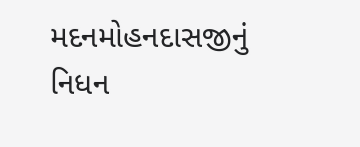મદનમોહનદાસજીનું નિધન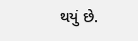થયું છે.